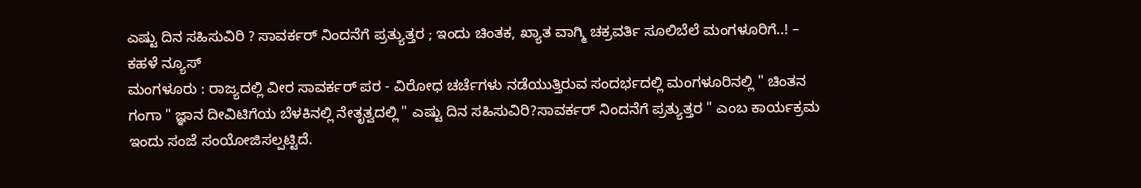ಎಷ್ಟು ದಿನ ಸಹಿಸುವಿರಿ ? ಸಾವರ್ಕರ್ ನಿಂದನೆಗೆ ಪ್ರತ್ಯುತ್ತರ ; ಇಂದು ಚಿಂತಕ, ಖ್ಯಾತ ವಾಗ್ಮಿ ಚಕ್ರವರ್ತಿ ಸೂಲಿಬೆಲೆ ಮಂಗಳೂರಿಗೆ..! – ಕಹಳೆ ನ್ಯೂಸ್
ಮಂಗಳೂರು : ರಾಜ್ಯದಲ್ಲಿ ವೀರ ಸಾವರ್ಕರ್ ಪರ - ವಿರೋಧ ಚರ್ಚೆಗಳು ನಡೆಯುತ್ತಿರುವ ಸಂದರ್ಭದಲ್ಲಿ ಮಂಗಳೂರಿನಲ್ಲಿ " ಚಿಂತನ ಗಂಗಾ " ಜ್ಞಾನ ದೀವಿಟಿಗೆಯ ಬೆಳಕಿನಲ್ಲಿ ನೇತೃತ್ವದಲ್ಲಿ " ಎಷ್ಟು ದಿನ ಸಹಿಸುವಿರಿ?ಸಾವರ್ಕರ್ ನಿಂದನೆಗೆ ಪ್ರತ್ಯುತ್ತರ " ಎಂಬ ಕಾರ್ಯಕ್ರಮ ಇಂದು ಸಂಜೆ ಸಂಯೋಜಿಸಲ್ಪಟ್ಟಿದೆ.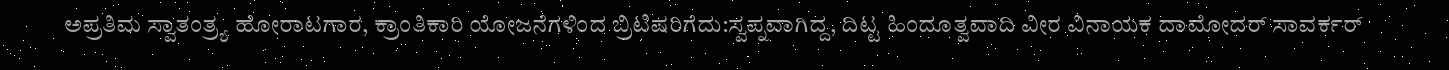ಅಪ್ರತಿಮ ಸ್ವಾತಂತ್ರ್ಯ ಹೋರಾಟಗಾರ, ಕ್ರಾಂತಿಕಾರಿ ಯೋಜನೆಗಳಿಂದ ಬ್ರಿಟಿಷರಿಗೆದು:ಸ್ವಪ್ನವಾಗಿದ್ದ, ದಿಟ್ಟ ಹಿಂದೂತ್ವವಾದಿ ವೀರ ವಿನಾಯಕ ದಾಮೋದರ್ ಸಾವರ್ಕರ್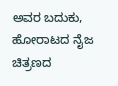ಅವರ ಬದುಕು, ಹೋರಾಟದ ನೈಜ ಚಿತ್ರಣದ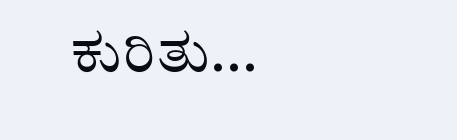ಕುರಿತು...